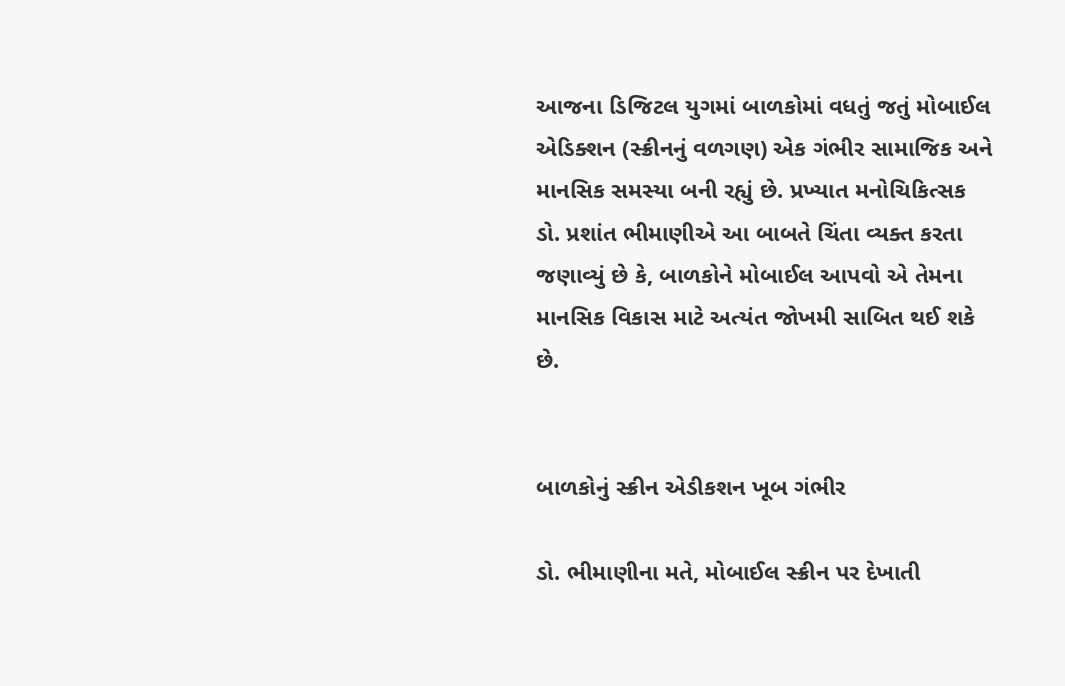આજના ડિજિટલ યુગમાં બાળકોમાં વધતું જતું મોબાઈલ એડિક્શન (સ્ક્રીનનું વળગણ) એક ગંભીર સામાજિક અને માનસિક સમસ્યા બની રહ્યું છે. પ્રખ્યાત મનોચિકિત્સક ડો. પ્રશાંત ભીમાણીએ આ બાબતે ચિંતા વ્યક્ત કરતા જણાવ્યું છે કે, બાળકોને મોબાઈલ આપવો એ તેમના માનસિક વિકાસ માટે અત્યંત જોખમી સાબિત થઈ શકે છે.


બાળકોનું સ્ક્રીન એડીકશન ખૂબ ગંભીર

ડો. ભીમાણીના મતે, મોબાઈલ સ્ક્રીન પર દેખાતી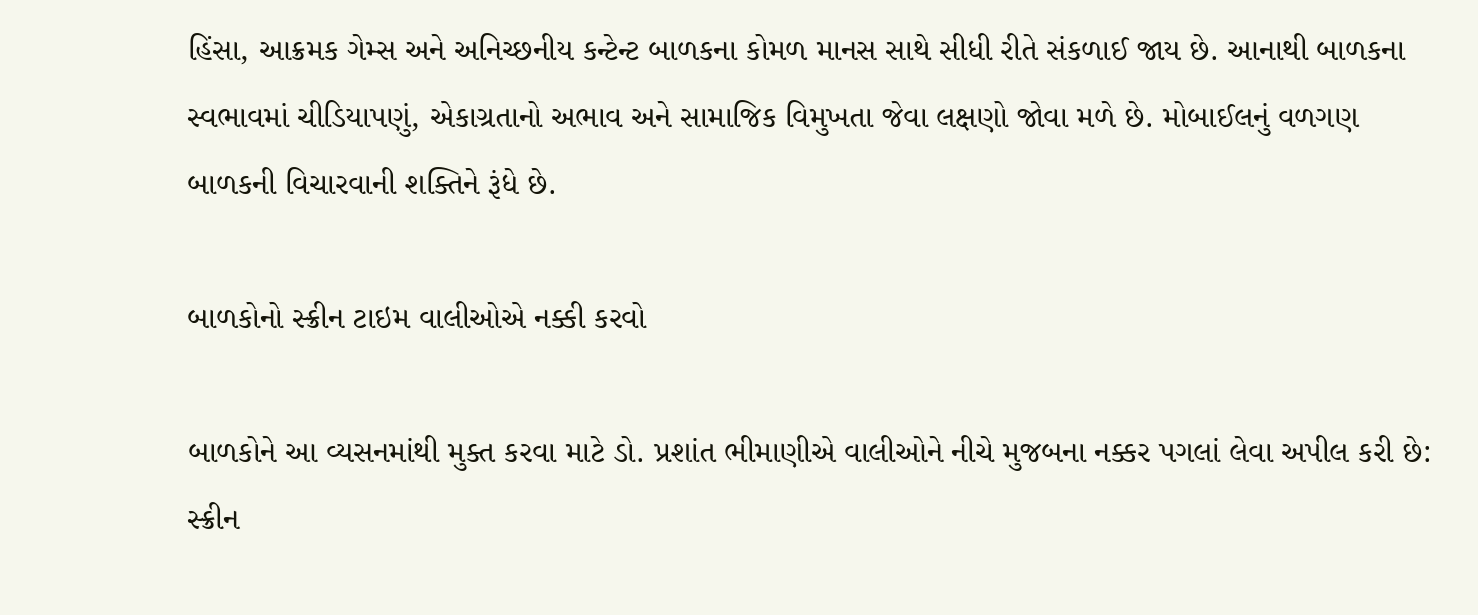હિંસા, આક્રમક ગેમ્સ અને અનિચ્છનીય કન્ટેન્ટ બાળકના કોમળ માનસ સાથે સીધી રીતે સંકળાઈ જાય છે. આનાથી બાળકના સ્વભાવમાં ચીડિયાપણું, એકાગ્રતાનો અભાવ અને સામાજિક વિમુખતા જેવા લક્ષણો જોવા મળે છે. મોબાઈલનું વળગણ બાળકની વિચારવાની શક્તિને રૂંધે છે.

બાળકોનો સ્ક્રીન ટાઇમ વાલીઓએ નક્કી કરવો

બાળકોને આ વ્યસનમાંથી મુક્ત કરવા માટે ડો. પ્રશાંત ભીમાણીએ વાલીઓને નીચે મુજબના નક્કર પગલાં લેવા અપીલ કરી છે: સ્ક્રીન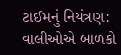ટાઈમનું નિયંત્રણ: વાલીઓએ બાળકો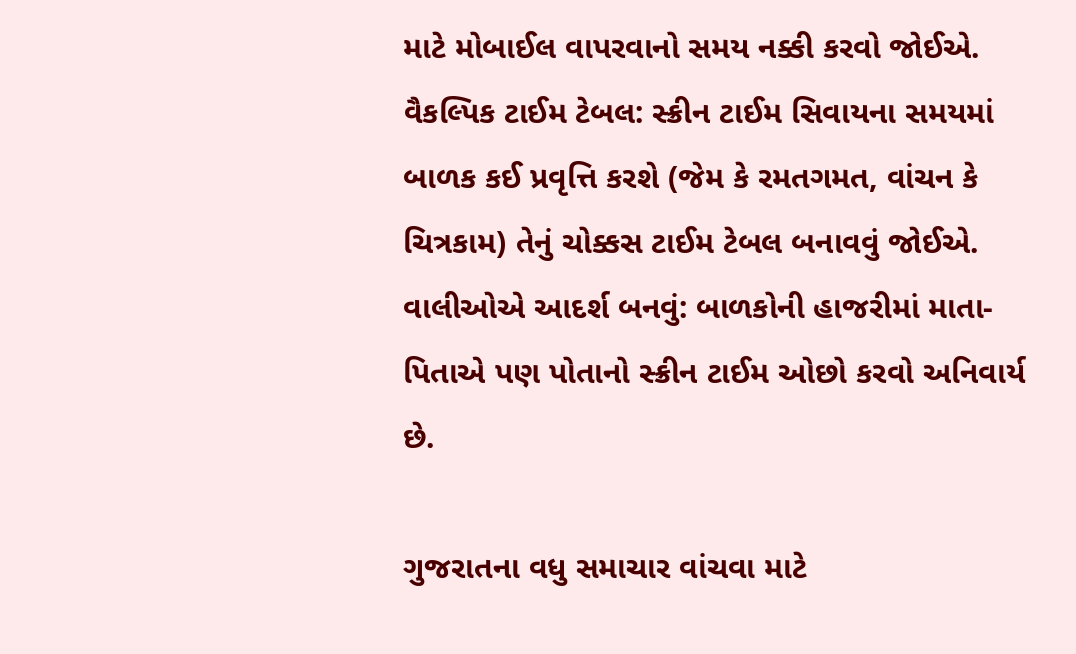માટે મોબાઈલ વાપરવાનો સમય નક્કી કરવો જોઈએ. વૈકલ્પિક ટાઈમ ટેબલ: સ્ક્રીન ટાઈમ સિવાયના સમયમાં બાળક કઈ પ્રવૃત્તિ કરશે (જેમ કે રમતગમત, વાંચન કે ચિત્રકામ) તેનું ચોક્કસ ટાઈમ ટેબલ બનાવવું જોઈએ. વાલીઓએ આદર્શ બનવું: બાળકોની હાજરીમાં માતા-પિતાએ પણ પોતાનો સ્ક્રીન ટાઈમ ઓછો કરવો અનિવાર્ય છે.

ગુજરાતના વધુ સમાચાર વાંચવા માટે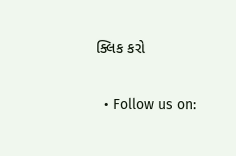ક્લિક કરો


  • Follow us on: